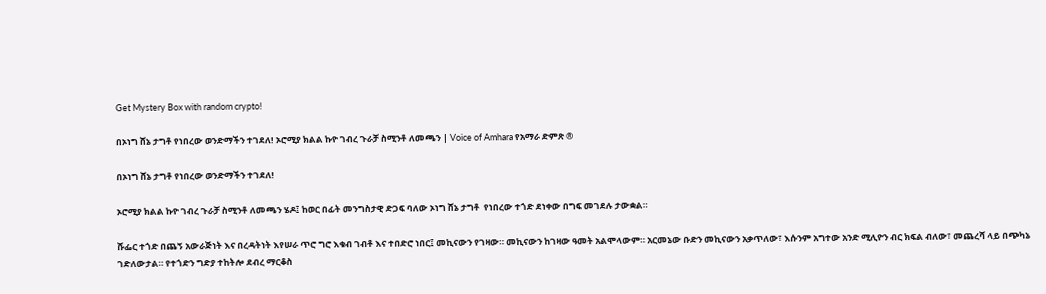Get Mystery Box with random crypto!

በኦነግ ሸኔ ታግቶ የነበረው ወንድማችን ተገደለ! ኦሮሚያ ክልል ኩዮ ገብረ ጉራቻ ስሚንቶ ለመጫን | Voice of Amhara የአማራ ድምጽ ®

በኦነግ ሸኔ ታግቶ የነበረው ወንድማችን ተገደለ!

ኦሮሚያ ክልል ኩዮ ገብረ ጉራቻ ስሚንቶ ለመጫን ሄዶ፤ ከወር በፊት መንግስታዊ ድጋፍ ባለው ኦነግ ሸኔ ታግቶ  የነበረው ተጎድ ደነቀው በግፍ መገደሉ ታውቋል።

ሹፌር ተጎድ በጨኝ አውራጅነት እና በረዳትነት እየሠራ ጥሮ ግሮ እቁብ ገብቶ እና ተበድሮ ነበር፤ መኪናውን የገዛው። መኪናውን ከገዛው ዓመት አልሞላውም። አርመኔው ቡድን መኪናውን አቃጥለው፣ እሱንም አግተው አንድ ሚሊዮን ብር ክፍል ብለው፣ መጨረሻ ላይ በጭካኔ ገድለውታል። የተጎድን ግድያ ተከትሎ ደብረ ማርቆስ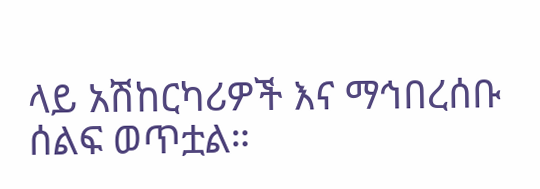ላይ አሽከርካሪዎች እና ማኅበረሰቡ ሰልፍ ወጥቷል።